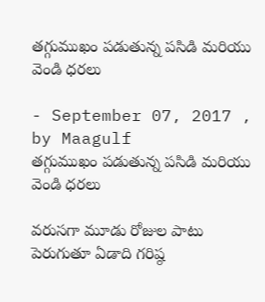తగ్గుముఖం పడుతున్న పసిడి మరియు వెండి ధరలు

- September 07, 2017 , by Maagulf
తగ్గుముఖం పడుతున్న పసిడి మరియు వెండి ధరలు

వరుసగా మూడు రోజుల పాటు పెరుగుతూ ఏడాది గరిష్ఠ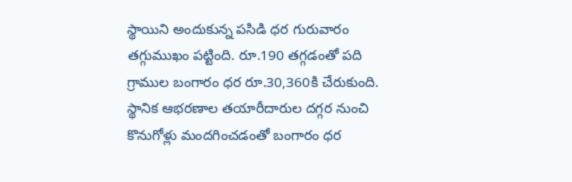స్థాయిని అందుకున్న పసిడి ధర గురువారం తగ్గుముఖం పట్టింది. రూ.190 తగ్గడంతో పది గ్రాముల బంగారం ధర రూ.30,360కి చేరుకుంది. స్థానిక ఆభరణాల తయారీదారుల దగ్గర నుంచి కొనుగోళ్లు మందగించడంతో బంగారం ధర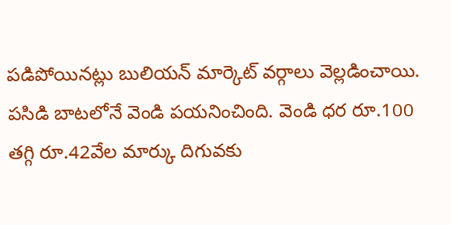పడిపోయినట్లు బులియన్‌ మార్కెట్‌ వర్గాలు వెల్లడించాయి. పసిడి బాటలోనే వెండి పయనించింది. వెండి ధర రూ.100 తగ్గి రూ.42వేల మార్కు దిగువకు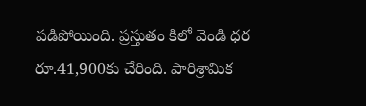పడిపోయింది. ప్రస్తుతం కిలో వెండి ధర రూ.41,900కు చేరింది. పారిశ్రామిక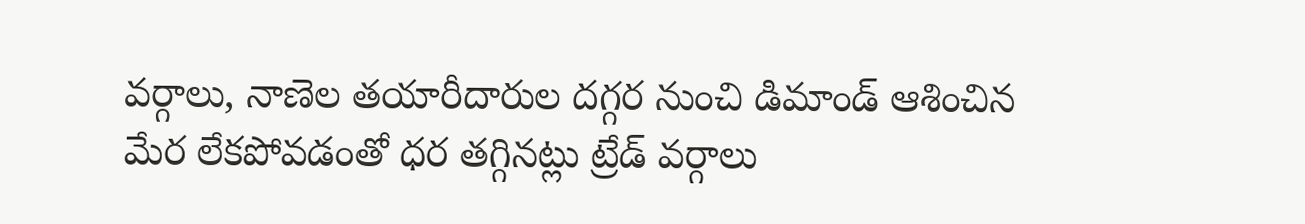వర్గాలు, నాణెల తయారీదారుల దగ్గర నుంచి డిమాండ్‌ ఆశించిన మేర లేకపోవడంతో ధర తగ్గినట్లు ట్రేడ్‌ వర్గాలు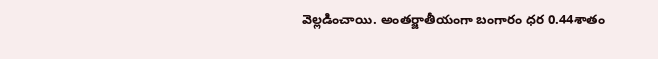వెల్లడించాయి. అంతర్జాతీయంగా బంగారం ధర 0.44శాతం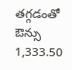తగ్గడంతో ఔన్సు 1,333.50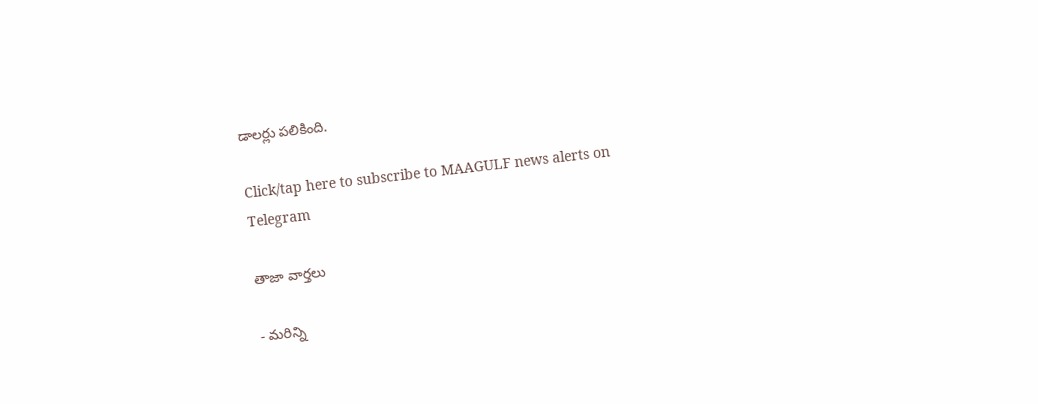డాలర్లు పలికింది.

Click/tap here to subscribe to MAAGULF news alerts on Telegram

తాజా వార్తలు

- మరిన్ని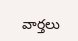వార్తలు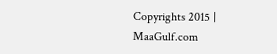Copyrights 2015 | MaaGulf.com